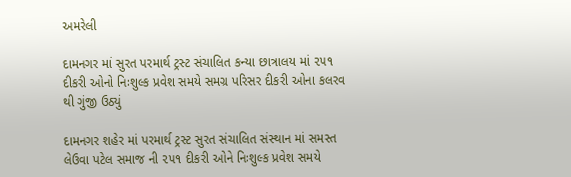અમરેલી

દામનગર માં સુરત પરમાર્થ ટ્રસ્ટ સંચાલિત કન્યા છાત્રાલય માં ૨૫૧ દીકરી ઓનો નિઃશુલ્ક પ્રવેશ સમયે સમગ્ર પરિસર દીકરી ઓના કલરવ થી ગુંજી ઉઠ્યું

દામનગર શહેર માં પરમાર્થ ટ્રસ્ટ સુરત સંચાલિત સંસ્થાન માં સમસ્ત લેઉવા પટેલ સમાજ ની ૨૫૧ દીકરી ઓને નિઃશુલ્ક પ્રવેશ સમયે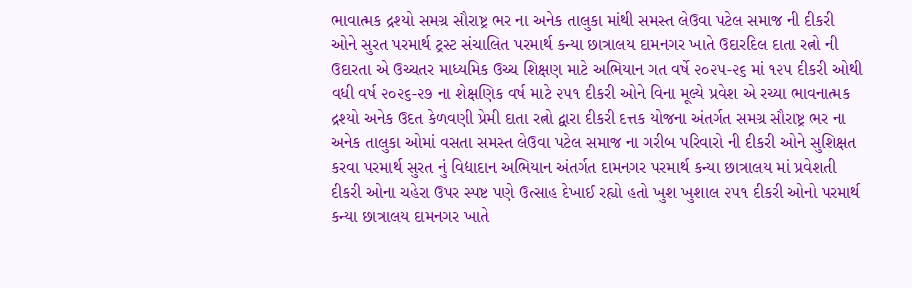ભાવાત્મક દ્રશ્યો સમગ્ર સૌરાષ્ટ્ર ભર ના અનેક તાલુકા માંથી સમસ્ત લેઉવા પટેલ સમાજ ની દીકરી ઓને સુરત પરમાર્થ ટ્રસ્ટ સંચાલિત પરમાર્થ કન્યા છાત્રાલય દામનગર ખાતે ઉદારદિલ દાતા રત્નો ની ઉદારતા એ ઉચ્ચતર માધ્યમિક ઉચ્ચ શિક્ષણ માટે અભિયાન ગત વર્ષે ૨૦૨૫-૨૬ માં ૧૨૫ દીકરી ઓથી વધી વર્ષ ૨૦૨૬-૨૭ ના શેક્ષણિક વર્ષ માટે ૨૫૧ દીકરી ઓને વિના મૂલ્યે પ્રવેશ એ રચ્યા ભાવનાત્મક દ્રશ્યો અનેક ઉદત કેળવણી પ્રેમી દાતા રત્નો દ્વારા દીકરી દત્તક યોજના અંતર્ગત સમગ્ર સૌરાષ્ટ્ર ભર ના અનેક તાલુકા ઓમાં વસતા સમસ્ત લેઉવા પટેલ સમાજ ના ગરીબ પરિવારો ની દીકરી ઓને સુશિક્ષત કરવા પરમાર્થ સુરત નું વિદ્યાદાન અભિયાન અંતર્ગત દામનગર પરમાર્થ કન્યા છાત્રાલય માં પ્રવેશતી દીકરી ઓના ચહેરા ઉપર સ્પષ્ટ પણે ઉત્સાહ દેખાઈ રહ્યો હતો ખુશ ખુશાલ ૨૫૧ દીકરી ઓનો પરમાર્થ કન્યા છાત્રાલય દામનગર ખાતે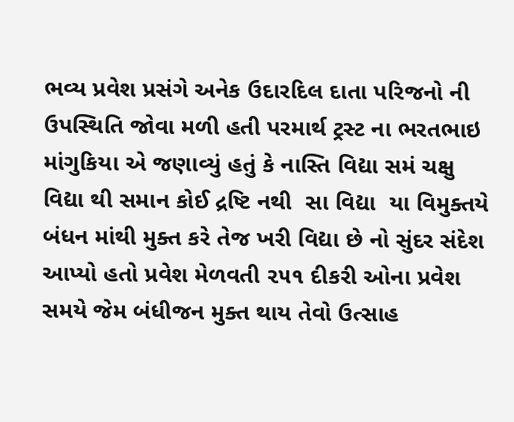ભવ્ય પ્રવેશ પ્રસંગે અનેક ઉદારદિલ દાતા પરિજનો ની ઉપસ્થિતિ જોવા મળી હતી પરમાર્થ ટ્રસ્ટ ના ભરતભાઇ માંગુકિયા એ જણાવ્યું હતું કે નાસ્તિ વિદ્યા સમં ચક્ષુ વિદ્યા થી સમાન કોઈ દ્રષ્ટિ નથી  સા વિદ્યા  યા વિમુક્તયે  બંધન માંથી મુક્ત કરે તેજ ખરી વિદ્યા છે નો સુંદર સંદેશ આપ્યો હતો પ્રવેશ મેળવતી ૨૫૧ દીકરી ઓના પ્રવેશ સમયે જેમ બંધીજન મુક્ત થાય તેવો ઉત્સાહ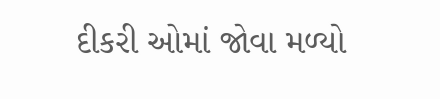દીકરી ઓમાં જોવા મળ્યો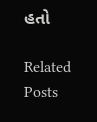હતો

Related Posts